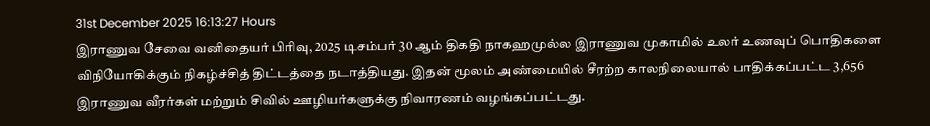31st December 2025 16:13:27 Hours
இராணுவ சேவை வனிதையர் பிரிவு, 2025 டிசம்பர் 30 ஆம் திகதி நாகஹமுல்ல இராணுவ முகாமில் உலர் உணவுப் பொதிகளை விநியோகிக்கும் நிகழ்ச்சித் திட்டத்தை நடாத்தியது. இதன் மூலம் அண்மையில் சீரற்ற காலநிலையால் பாதிக்கப்பட்ட 3,656 இராணுவ வீரர்கள் மற்றும் சிவில் ஊழியர்களுக்கு நிவாரணம் வழங்கப்பட்டது.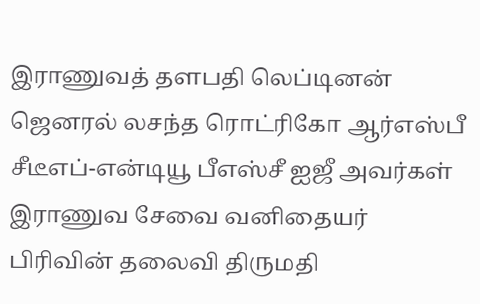இராணுவத் தளபதி லெப்டினன் ஜெனரல் லசந்த ரொட்ரிகோ ஆர்எஸ்பீ சீடீஎப்-என்டியூ பீஎஸ்சீ ஐஜீ அவர்கள் இராணுவ சேவை வனிதையர் பிரிவின் தலைவி திருமதி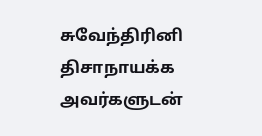சுவேந்திரினி திசாநாயக்க அவர்களுடன்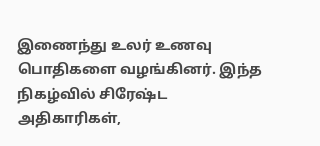இணைந்து உலர் உணவு பொதிகளை வழங்கினர். இந்த நிகழ்வில் சிரேஷ்ட அதிகாரிகள்,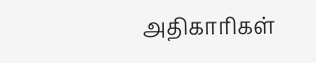அதிகாரிகள்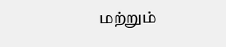மற்றும்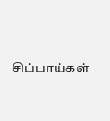சிப்பாய்கள்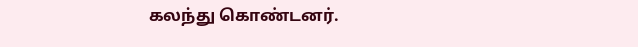கலந்து கொண்டனர்.